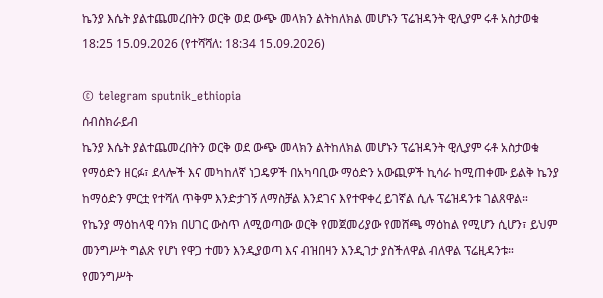ኬንያ እሴት ያልተጨመረበትን ወርቅ ወደ ውጭ መላክን ልትከለክል መሆኑን ፕሬዝዳንት ዊሊያም ሩቶ አስታወቁ
18:25 15.09.2026 (የተሻሻለ: 18:34 15.09.2026)

© telegram sputnik_ethiopia
ሰብስክራይብ
ኬንያ እሴት ያልተጨመረበትን ወርቅ ወደ ውጭ መላክን ልትከለክል መሆኑን ፕሬዝዳንት ዊሊያም ሩቶ አስታወቁ
የማዕድን ዘርፉ፣ ደላሎች እና መካከለኛ ነጋዴዎች በአካባቢው ማዕድን አውጪዎች ኪሳራ ከሚጠቀሙ ይልቅ ኬንያ ከማዕድን ምርቷ የተሻለ ጥቅም እንድታገኝ ለማስቻል እንደገና እየተዋቀረ ይገኛል ሲሉ ፕሬዝዳንቱ ገልጸዋል።
የኬንያ ማዕከላዊ ባንክ በሀገር ውስጥ ለሚወጣው ወርቅ የመጀመሪያው የመሸጫ ማዕከል የሚሆን ሲሆን፣ ይህም መንግሥት ግልጽ የሆነ የዋጋ ተመን እንዲያወጣ እና ብዝበዛን እንዲገታ ያስችለዋል ብለዋል ፕሬዚዳንቱ።
የመንግሥት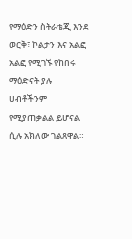የማዕድን ስትራቴጂ እንደ ወርቅ፣ ኮልታን እና አልፎ አልፎ የሚገኙ የከበሩ ማዕድናት ያሉ ሀብቶችንም የሚያጠቃልል ይሆናል ሲሉ አክለው ገልጸዋል።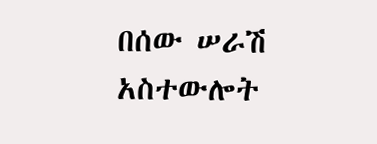በሰው ሠራሽ አስተውሎት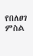የበለፀገ ምስል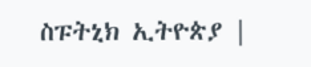ስፑትኒክ ኢትዮጵያ |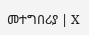መተግበሪያ | X